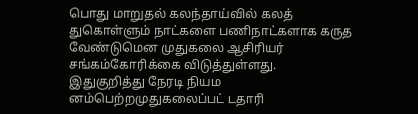பொது மாறுதல் கலந்தாய்வில் கலத் துகொள்ளும் நாட்களை பணிநாட்களாக கருத வேண்டுமென முதுகலை ஆசிரியர் சங்கம்கோரிக்கை விடுத்துள்ளது.
இதுகுறித்து நேரடி நியம னம்பெற்றமுதுகலைப்பட் டதாரி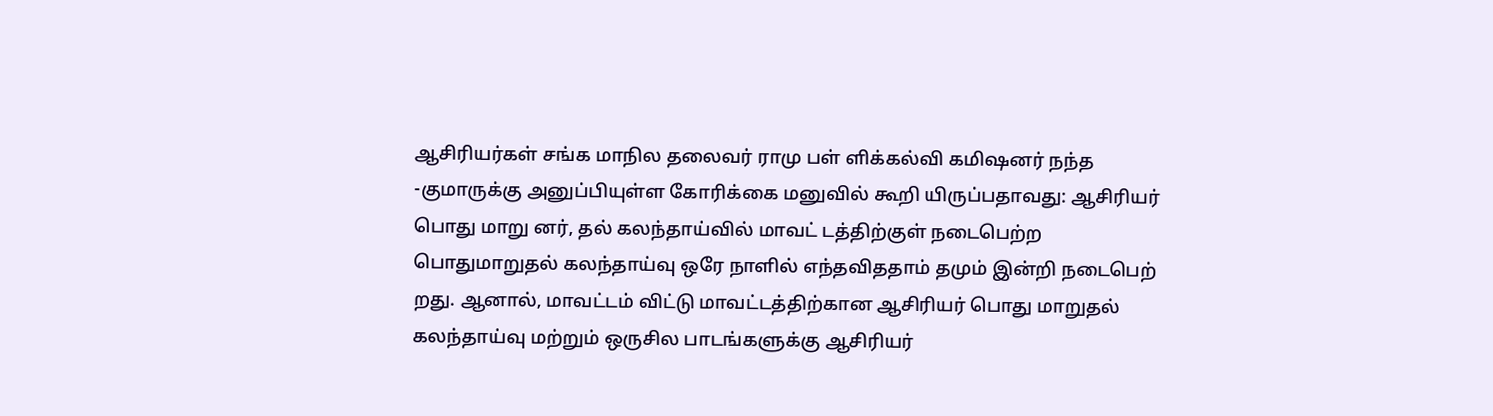ஆசிரியர்கள் சங்க மாநில தலைவர் ராமு பள் ளிக்கல்வி கமிஷனர் நந்த -குமாருக்கு அனுப்பியுள்ள கோரிக்கை மனுவில் கூறி யிருப்பதாவது: ஆசிரியர் பொது மாறு னர், தல் கலந்தாய்வில் மாவட் டத்திற்குள் நடைபெற்ற பொதுமாறுதல் கலந்தாய்வு ஒரே நாளில் எந்தவிததாம் தமும் இன்றி நடைபெற் றது. ஆனால், மாவட்டம் விட்டு மாவட்டத்திற்கான ஆசிரியர் பொது மாறுதல் கலந்தாய்வு மற்றும் ஒருசில பாடங்களுக்கு ஆசிரியர்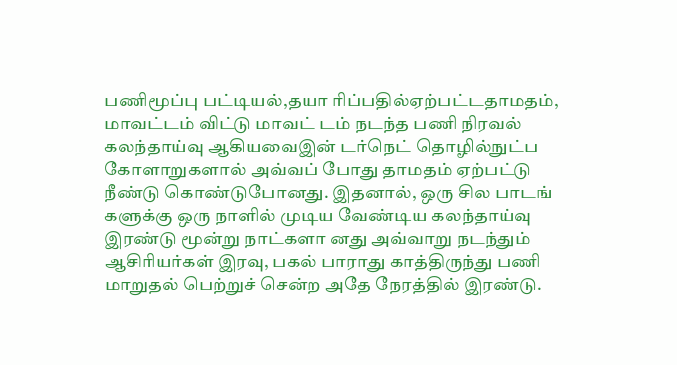பணிமூப்பு பட்டியல்,தயா ரிப்பதில்ஏற்பட்டதாமதம், மாவட்டம் விட்டு மாவட் டம் நடந்த பணி நிரவல் கலந்தாய்வு ஆகியவைஇன் டர்நெட் தொழில்நுட்ப கோளாறுகளால் அவ்வப் போது தாமதம் ஏற்பட்டு நீண்டு கொண்டுபோனது. இதனால், ஒரு சில பாடங் களுக்கு ஒரு நாளில் முடிய வேண்டிய கலந்தாய்வு இரண்டு மூன்று நாட்களா னது அவ்வாறு நடந்தும் ஆசிரியர்கள் இரவு, பகல் பாராது காத்திருந்து பணி மாறுதல் பெற்றுச் சென்ற அதே நேரத்தில் இரண்டு.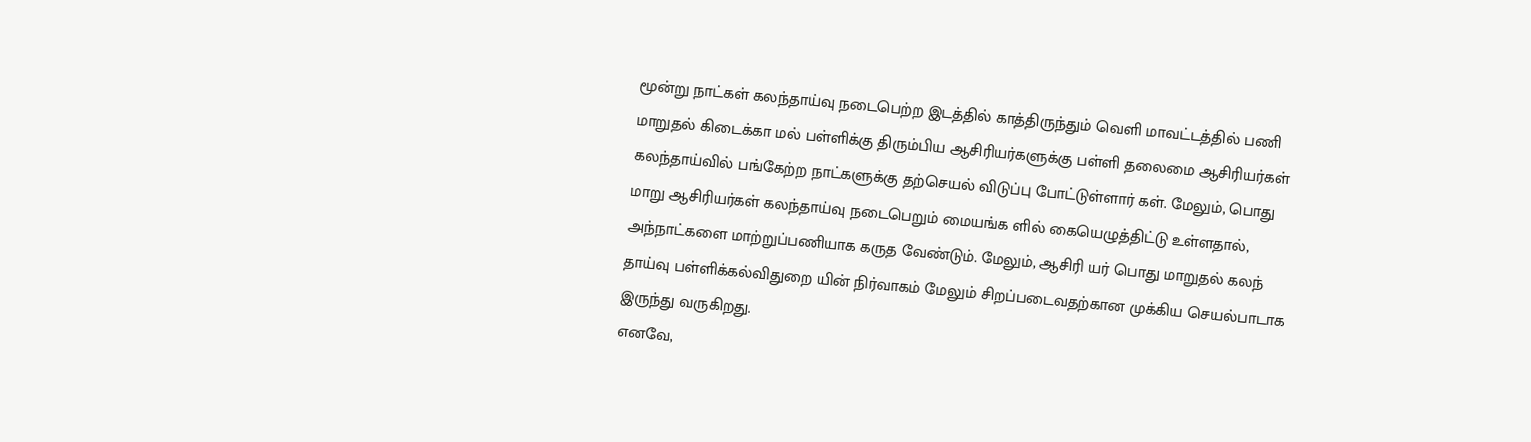மூன்று நாட்கள் கலந்தாய்வு நடைபெற்ற இடத்தில் காத்திருந்தும் வெளி மாவட்டத்தில் பணி மாறுதல் கிடைக்கா மல் பள்ளிக்கு திரும்பிய ஆசிரியர்களுக்கு பள்ளி தலைமை ஆசிரியர்கள் கலந்தாய்வில் பங்கேற்ற நாட்களுக்கு தற்செயல் விடுப்பு போட்டுள்ளார் கள். மேலும், பொது மாறு ஆசிரியர்கள் கலந்தாய்வு நடைபெறும் மையங்க ளில் கையெழுத்திட்டு உள்ளதால், அந்நாட்களை மாற்றுப்பணியாக கருத வேண்டும். மேலும், ஆசிரி யர் பொது மாறுதல் கலந் தாய்வு பள்ளிக்கல்விதுறை யின் நிர்வாகம் மேலும் சிறப்படைவதற்கான முக்கிய செயல்பாடாக இருந்து வருகிறது.
எனவே,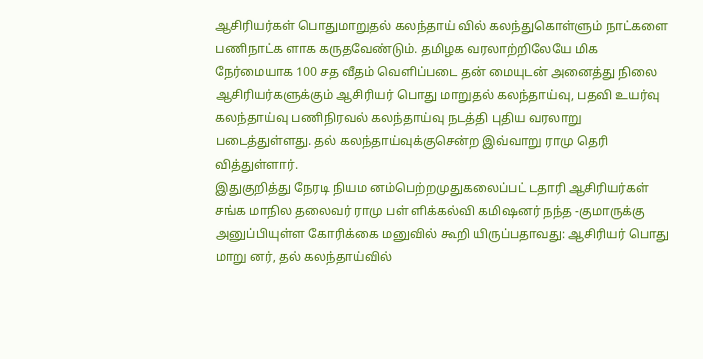ஆசிரியர்கள் பொதுமாறுதல் கலந்தாய் வில் கலந்துகொள்ளும் நாட்களை பணிநாட்க ளாக கருதவேண்டும். தமிழக வரலாற்றிலேயே மிக நேர்மையாக 100 சத வீதம் வெளிப்படை தன் மையுடன் அனைத்து நிலை ஆசிரியர்களுக்கும் ஆசிரியர் பொது மாறுதல் கலந்தாய்வு, பதவி உயர்வு கலந்தாய்வு பணிநிரவல் கலந்தாய்வு நடத்தி புதிய வரலாறு படைத்துள்ளது. தல் கலந்தாய்வுக்குசென்ற இவ்வாறு ராமு தெரி வித்துள்ளார்.
இதுகுறித்து நேரடி நியம னம்பெற்றமுதுகலைப்பட் டதாரி ஆசிரியர்கள் சங்க மாநில தலைவர் ராமு பள் ளிக்கல்வி கமிஷனர் நந்த -குமாருக்கு அனுப்பியுள்ள கோரிக்கை மனுவில் கூறி யிருப்பதாவது: ஆசிரியர் பொது மாறு னர், தல் கலந்தாய்வில்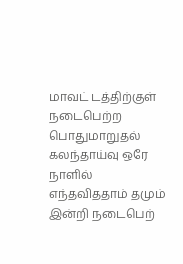மாவட் டத்திற்குள் நடைபெற்ற பொதுமாறுதல் கலந்தாய்வு ஒரே நாளில் எந்தவிததாம் தமும் இன்றி நடைபெற்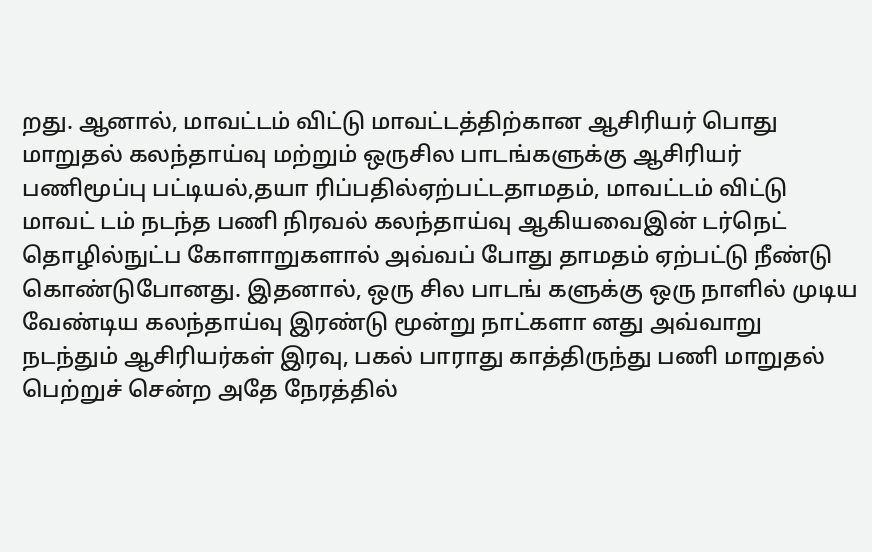றது. ஆனால், மாவட்டம் விட்டு மாவட்டத்திற்கான ஆசிரியர் பொது மாறுதல் கலந்தாய்வு மற்றும் ஒருசில பாடங்களுக்கு ஆசிரியர் பணிமூப்பு பட்டியல்,தயா ரிப்பதில்ஏற்பட்டதாமதம், மாவட்டம் விட்டு மாவட் டம் நடந்த பணி நிரவல் கலந்தாய்வு ஆகியவைஇன் டர்நெட் தொழில்நுட்ப கோளாறுகளால் அவ்வப் போது தாமதம் ஏற்பட்டு நீண்டு கொண்டுபோனது. இதனால், ஒரு சில பாடங் களுக்கு ஒரு நாளில் முடிய வேண்டிய கலந்தாய்வு இரண்டு மூன்று நாட்களா னது அவ்வாறு நடந்தும் ஆசிரியர்கள் இரவு, பகல் பாராது காத்திருந்து பணி மாறுதல் பெற்றுச் சென்ற அதே நேரத்தில்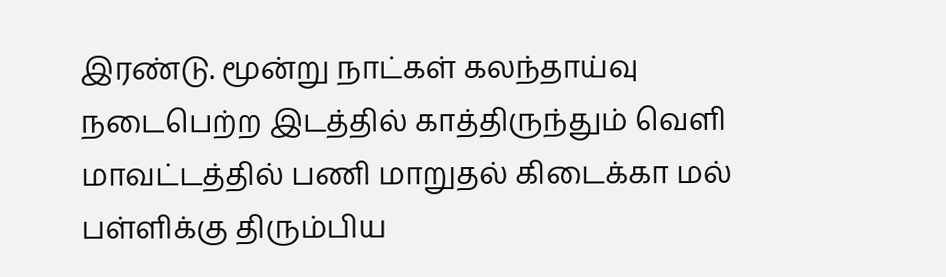இரண்டு. மூன்று நாட்கள் கலந்தாய்வு நடைபெற்ற இடத்தில் காத்திருந்தும் வெளி மாவட்டத்தில் பணி மாறுதல் கிடைக்கா மல் பள்ளிக்கு திரும்பிய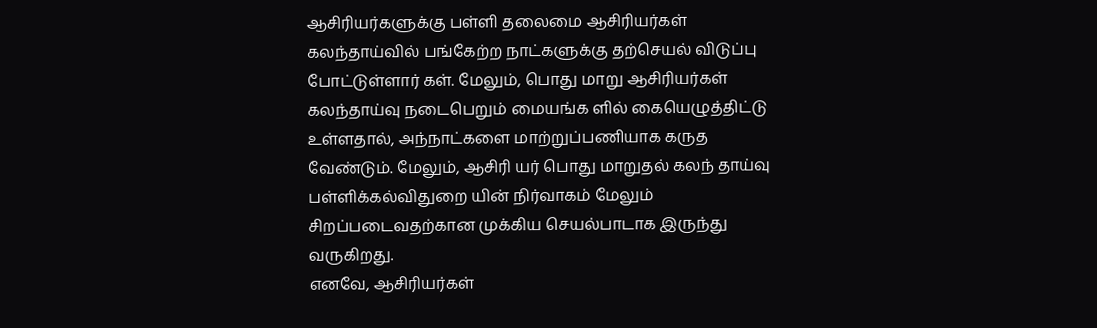ஆசிரியர்களுக்கு பள்ளி தலைமை ஆசிரியர்கள் கலந்தாய்வில் பங்கேற்ற நாட்களுக்கு தற்செயல் விடுப்பு போட்டுள்ளார் கள். மேலும், பொது மாறு ஆசிரியர்கள் கலந்தாய்வு நடைபெறும் மையங்க ளில் கையெழுத்திட்டு உள்ளதால், அந்நாட்களை மாற்றுப்பணியாக கருத வேண்டும். மேலும், ஆசிரி யர் பொது மாறுதல் கலந் தாய்வு பள்ளிக்கல்விதுறை யின் நிர்வாகம் மேலும் சிறப்படைவதற்கான முக்கிய செயல்பாடாக இருந்து வருகிறது.
எனவே, ஆசிரியர்கள்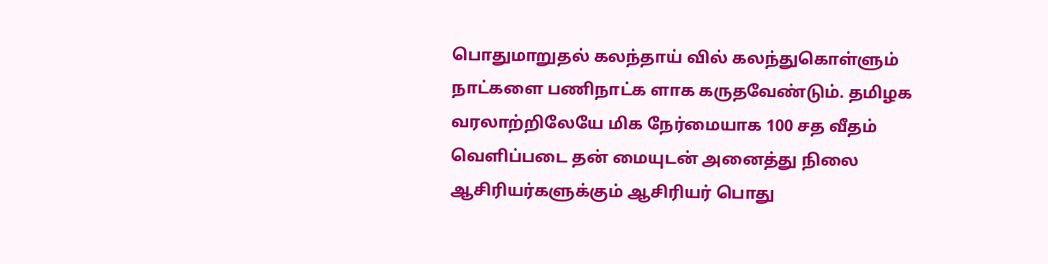பொதுமாறுதல் கலந்தாய் வில் கலந்துகொள்ளும் நாட்களை பணிநாட்க ளாக கருதவேண்டும். தமிழக வரலாற்றிலேயே மிக நேர்மையாக 100 சத வீதம் வெளிப்படை தன் மையுடன் அனைத்து நிலை ஆசிரியர்களுக்கும் ஆசிரியர் பொது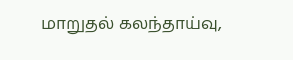மாறுதல் கலந்தாய்வு,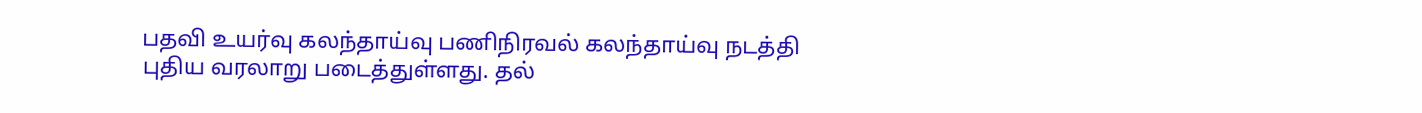பதவி உயர்வு கலந்தாய்வு பணிநிரவல் கலந்தாய்வு நடத்தி புதிய வரலாறு படைத்துள்ளது. தல்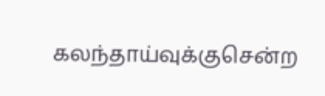கலந்தாய்வுக்குசென்ற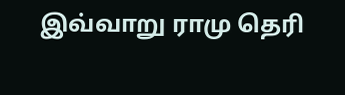இவ்வாறு ராமு தெரி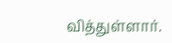வித்துள்ளார்.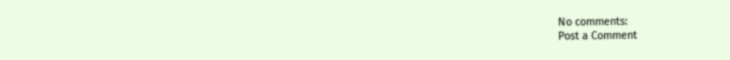No comments:
Post a Comment